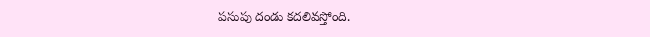పసుపు దండు కదలివస్తోంది.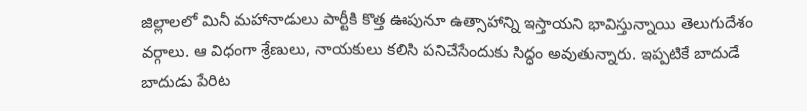జిల్లాలలో మినీ మహానాడులు పార్టీకి కొత్త ఊపునూ ఉత్సాహాన్ని ఇస్తాయని భావిస్తున్నాయి తెలుగుదేశం వర్గాలు. ఆ విధంగా శ్రేణులు, నాయకులు కలిసి పనిచేసేందుకు సిద్ధం అవుతున్నారు. ఇప్పటికే బాదుడే బాదుడు పేరిట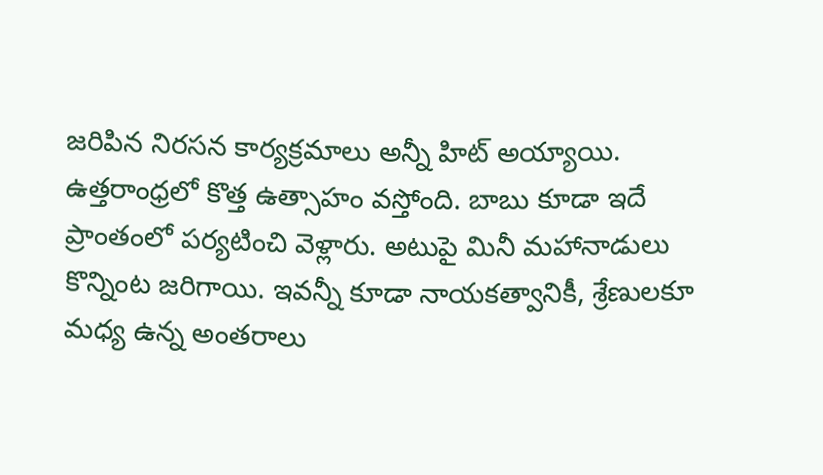జరిపిన నిరసన కార్యక్రమాలు అన్నీ హిట్ అయ్యాయి. ఉత్తరాంధ్రలో కొత్త ఉత్సాహం వస్తోంది. బాబు కూడా ఇదే ప్రాంతంలో పర్యటించి వెళ్లారు. అటుపై మినీ మహానాడులు కొన్నింట జరిగాయి. ఇవన్నీ కూడా నాయకత్వానికీ, శ్రేణులకూ మధ్య ఉన్న అంతరాలు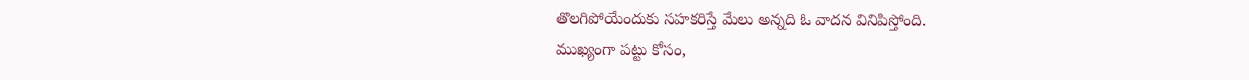తొలగిపోయేందుకు సహకరిస్తే మేలు అన్నది ఓ వాదన వినిపిస్తోంది.
ముఖ్యంగా పట్టు కోసం,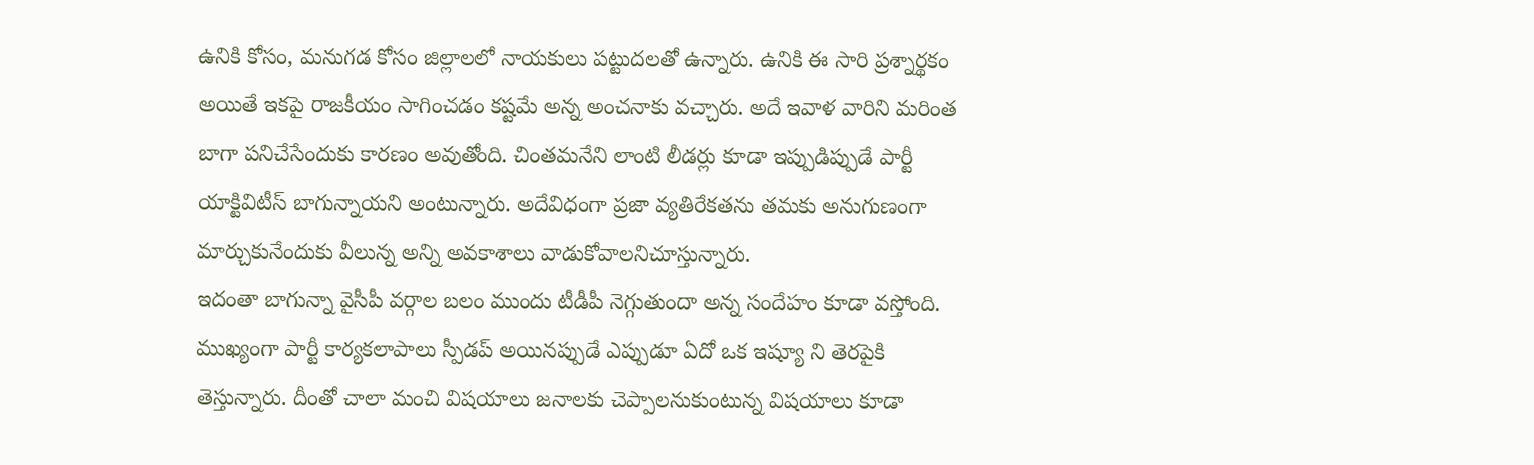ఉనికి కోసం, మనుగడ కోసం జిల్లాలలో నాయకులు పట్టుదలతో ఉన్నారు. ఉనికి ఈ సారి ప్రశ్నార్థకం అయితే ఇకపై రాజకీయం సాగించడం కష్టమే అన్న అంచనాకు వచ్చారు. అదే ఇవాళ వారిని మరింత బాగా పనిచేసేందుకు కారణం అవుతోంది. చింతమనేని లాంటి లీడర్లు కూడా ఇప్పుడిప్పుడే పార్టీ యాక్టివిటీస్ బాగున్నాయని అంటున్నారు. అదేవిధంగా ప్రజా వ్యతిరేకతను తమకు అనుగుణంగా మార్చుకునేందుకు వీలున్న అన్ని అవకాశాలు వాడుకోవాలనిచూస్తున్నారు.
ఇదంతా బాగున్నా వైసీపీ వర్గాల బలం ముందు టీడీపీ నెగ్గుతుందా అన్న సందేహం కూడా వస్తోంది. ముఖ్యంగా పార్టీ కార్యకలాపాలు స్పీడప్ అయినప్పుడే ఎప్పుడూ ఏదో ఒక ఇష్యూ ని తెరపైకి తెస్తున్నారు. దీంతో చాలా మంచి విషయాలు జనాలకు చెప్పాలనుకుంటున్న విషయాలు కూడా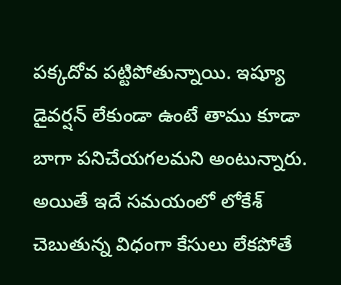పక్కదోవ పట్టిపోతున్నాయి. ఇష్యూ డైవర్షన్ లేకుండా ఉంటే తాము కూడా బాగా పనిచేయగలమని అంటున్నారు.
అయితే ఇదే సమయంలో లోకేశ్ చెబుతున్న విధంగా కేసులు లేకపోతే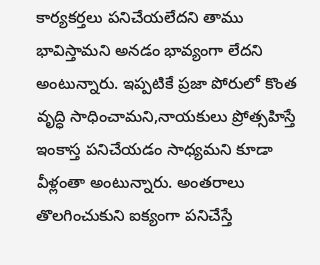కార్యకర్తలు పనిచేయలేదని తాము భావిస్తామని అనడం భావ్యంగా లేదని అంటున్నారు. ఇప్పటికే ప్రజా పోరులో కొంత వృద్ధి సాధించామని,నాయకులు ప్రోత్సహిస్తే ఇంకాస్త పనిచేయడం సాధ్యమని కూడా వీళ్లంతా అంటున్నారు. అంతరాలు తొలగించుకుని ఐక్యంగా పనిచేస్తే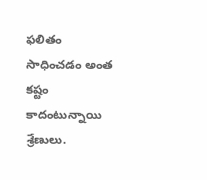ఫలితం సాధించడం అంత కష్టం కాదంటున్నాయి శ్రేణులు.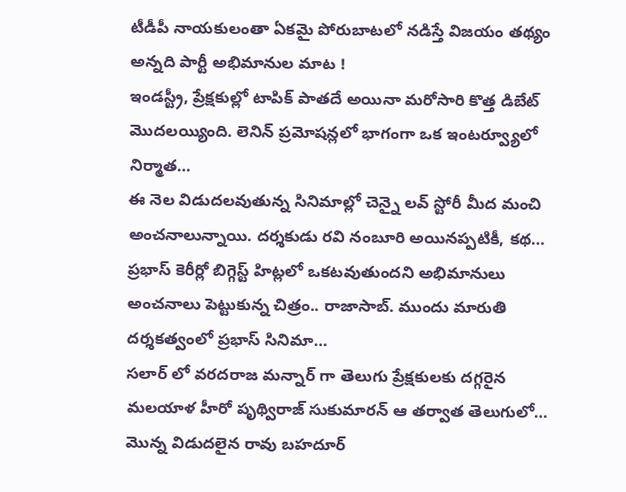టీడీపీ నాయకులంతా ఏకమై పోరుబాటలో నడిస్తే విజయం తథ్యం అన్నది పార్టీ అభిమానుల మాట !
ఇండస్ట్రీ, ప్రేక్షకుల్లో టాపిక్ పాతదే అయినా మరోసారి కొత్త డిబేట్ మొదలయ్యింది. లెనిన్ ప్రమోషన్లలో భాగంగా ఒక ఇంటర్వ్యూలో నిర్మాత…
ఈ నెల విడుదలవుతున్న సినిమాల్లో చెన్నై లవ్ స్టోరీ మీద మంచి అంచనాలున్నాయి. దర్శకుడు రవి నంబూరి అయినప్పటికీ, కథ…
ప్రభాస్ కెరీర్లో బిగ్గెస్ట్ హిట్లలో ఒకటవుతుందని అభిమానులు అంచనాలు పెట్టుకున్న చిత్రం.. రాజాసాబ్. ముందు మారుతి దర్శకత్వంలో ప్రభాస్ సినిమా…
సలార్ లో వరదరాజ మన్నార్ గా తెలుగు ప్రేక్షకులకు దగ్గరైన మలయాళ హీరో పృథ్విరాజ్ సుకుమారన్ ఆ తర్వాత తెలుగులో…
మొన్న విడుదలైన రావు బహదూర్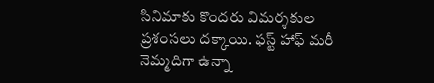సినిమాకు కొందరు విమర్శకుల ప్రశంసలు దక్కాయి. ఫస్ట్ హాఫ్ మరీ నెమ్మదిగా ఉన్నా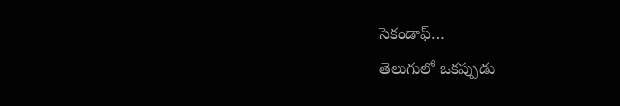సెకండాఫ్…
తెలుగులో ఒకప్పుడు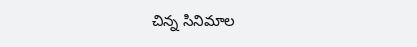చిన్న సినిమాల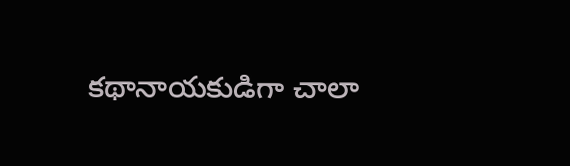కథానాయకుడిగా చాలా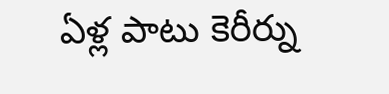ఏళ్ల పాటు కెరీర్ను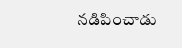నడిపించాడు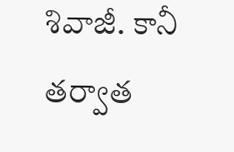శివాజీ. కానీ తర్వాత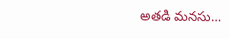అతడి మనసు…